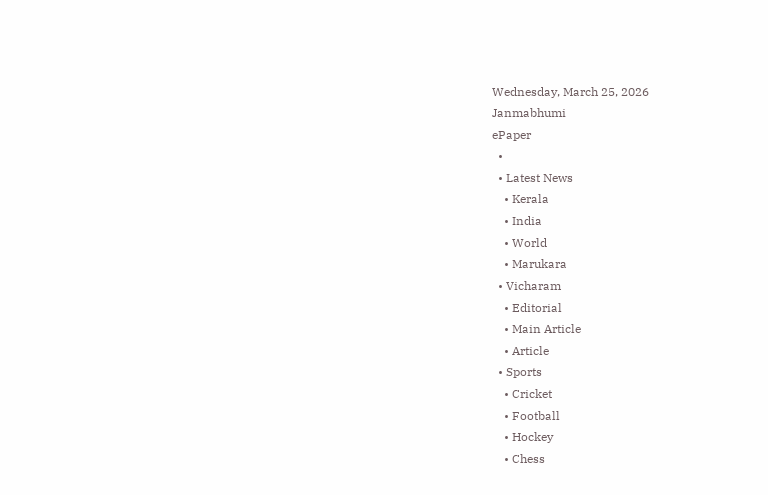Wednesday, March 25, 2026
Janmabhumi
ePaper
  •
  • Latest News
    • Kerala
    • India
    • World
    • Marukara
  • Vicharam
    • Editorial
    • Main Article
    • Article
  • Sports
    • Cricket
    • Football
    • Hockey
    • Chess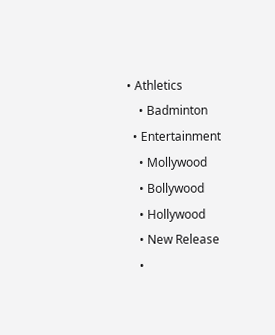• Athletics
    • Badminton
  • Entertainment
    • Mollywood
    • Bollywood
    • Hollywood
    • New Release
    •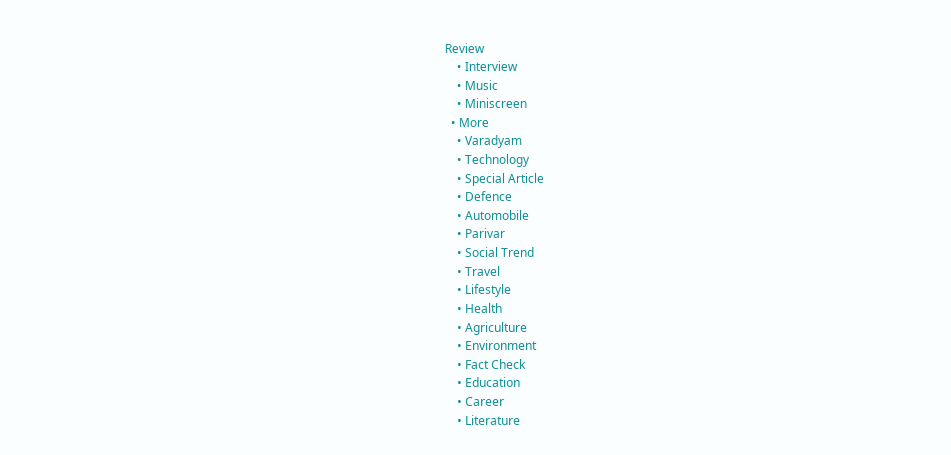Review
    • Interview
    • Music
    • Miniscreen
  • More
    • Varadyam
    • Technology
    • Special Article
    • Defence
    • Automobile
    • Parivar
    • Social Trend
    • Travel
    • Lifestyle
    • Health
    • Agriculture
    • Environment
    • Fact Check
    • Education
    • Career
    • Literature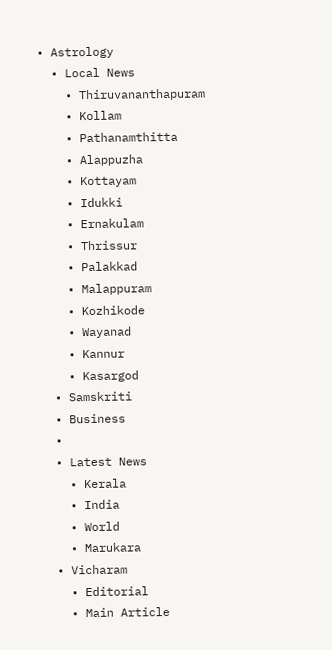• Astrology
  • Local News
    • Thiruvananthapuram
    • Kollam
    • Pathanamthitta
    • Alappuzha
    • Kottayam
    • Idukki
    • Ernakulam
    • Thrissur
    • Palakkad
    • Malappuram
    • Kozhikode
    • Wayanad
    • Kannur
    • Kasargod
  • Samskriti
  • Business
  •
  • Latest News
    • Kerala
    • India
    • World
    • Marukara
  • Vicharam
    • Editorial
    • Main Article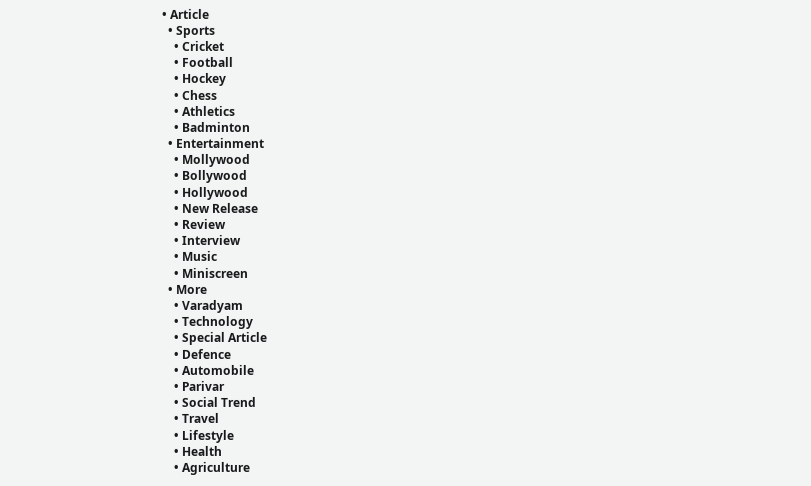• Article
  • Sports
    • Cricket
    • Football
    • Hockey
    • Chess
    • Athletics
    • Badminton
  • Entertainment
    • Mollywood
    • Bollywood
    • Hollywood
    • New Release
    • Review
    • Interview
    • Music
    • Miniscreen
  • More
    • Varadyam
    • Technology
    • Special Article
    • Defence
    • Automobile
    • Parivar
    • Social Trend
    • Travel
    • Lifestyle
    • Health
    • Agriculture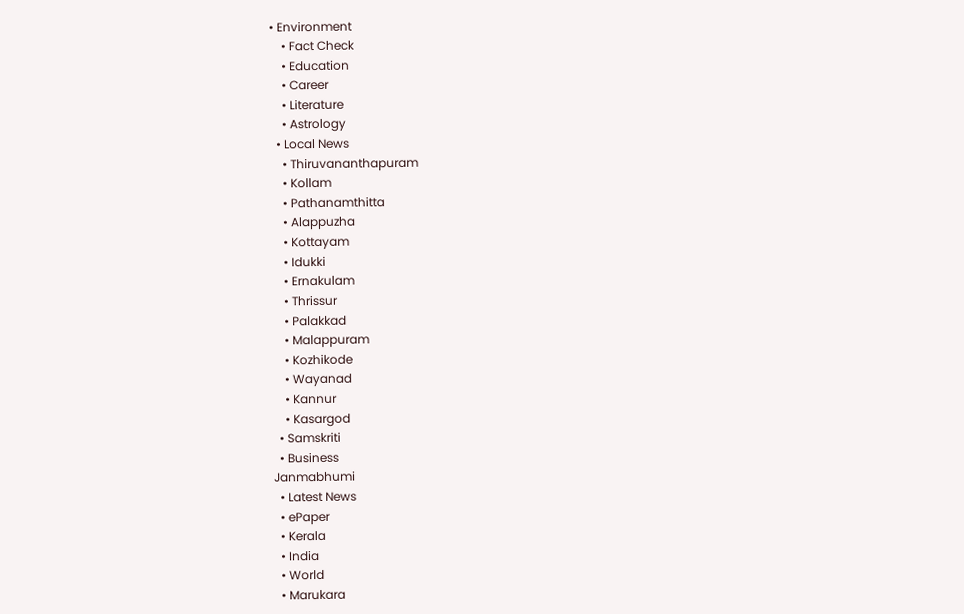• Environment
    • Fact Check
    • Education
    • Career
    • Literature
    • Astrology
  • Local News
    • Thiruvananthapuram
    • Kollam
    • Pathanamthitta
    • Alappuzha
    • Kottayam
    • Idukki
    • Ernakulam
    • Thrissur
    • Palakkad
    • Malappuram
    • Kozhikode
    • Wayanad
    • Kannur
    • Kasargod
  • Samskriti
  • Business
Janmabhumi
  • Latest News
  • ePaper
  • Kerala
  • India
  • World
  • Marukara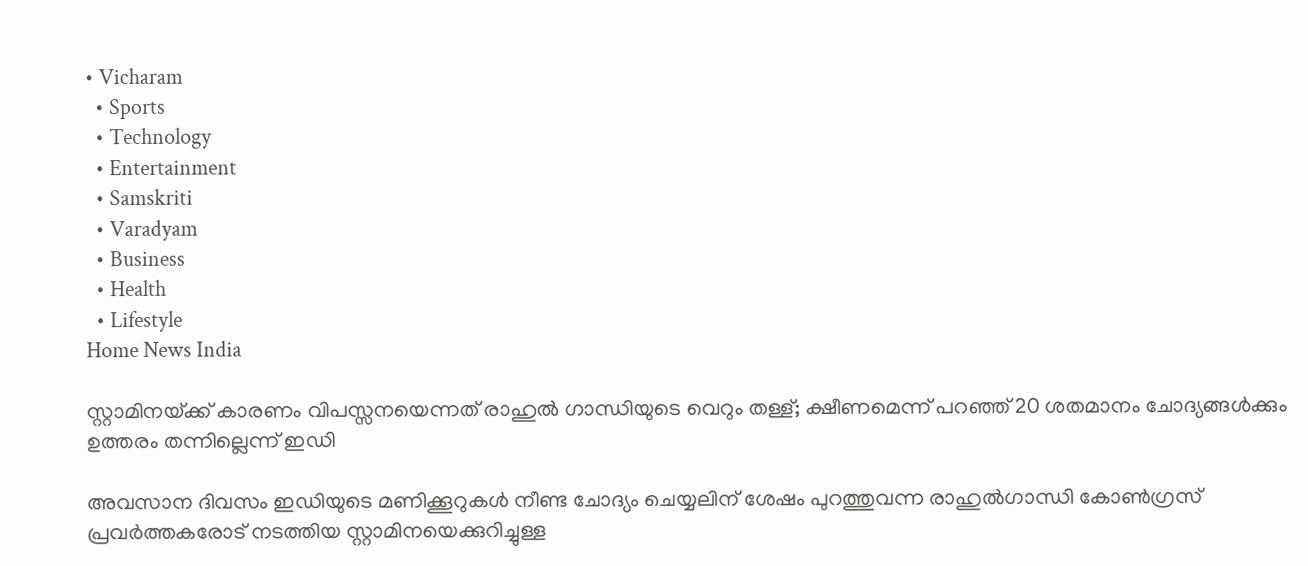• Vicharam
  • Sports
  • Technology
  • Entertainment
  • Samskriti
  • Varadyam
  • Business
  • Health
  • Lifestyle
Home News India

സ്റ്റാമിനയ്‌ക്ക് കാരണം വിപസ്സനയെന്നത് രാഹുല്‍ ഗാന്ധിയുടെ വെറും തള്ള്; ക്ഷീണമെന്ന് പറഞ്ഞ് 20 ശതമാനം ചോദ്യങ്ങള്‍ക്കും ഉത്തരം തന്നില്ലെന്ന് ഇഡി

അവസാന ദിവസം ഇഡിയുടെ മണിക്കൂറുകള്‍ നീണ്ട ചോദ്യം ചെയ്യലിന് ശേഷം പുറത്തുവന്ന രാഹുല്‍ഗാന്ധി കോണ്‍ഗ്രസ് പ്രവര്‍ത്തകരോട് നടത്തിയ സ്റ്റാമിനയെക്കുറിച്ചുള്ള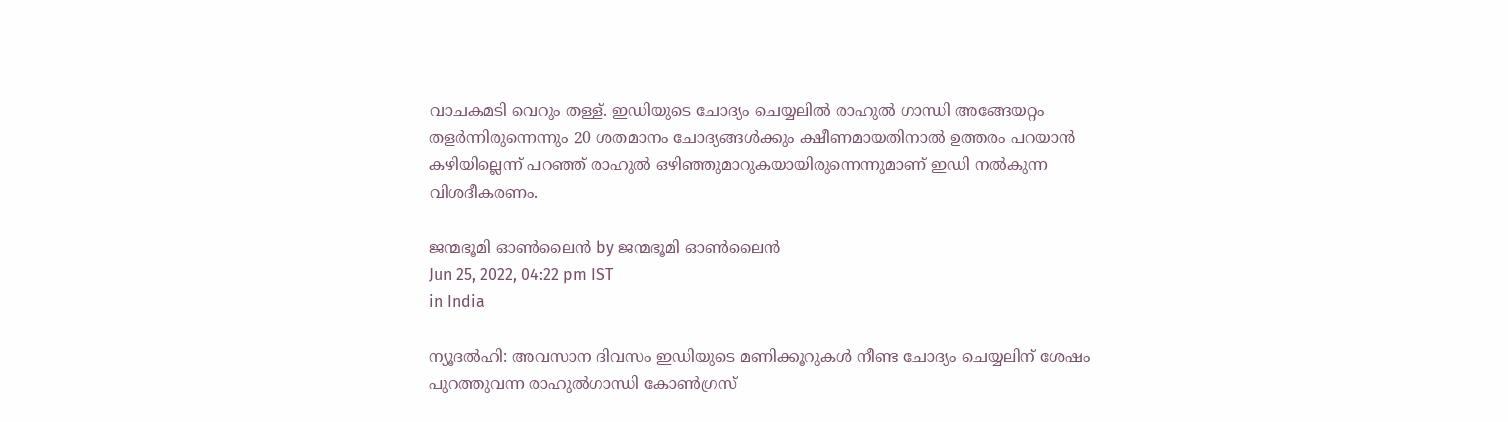വാചകമടി വെറും തള്ള്. ഇഡിയുടെ ചോദ്യം ചെയ്യലില്‍ രാഹുല്‍ ഗാന്ധി അങ്ങേയറ്റം തളര്‍ന്നിരുന്നെന്നും 20 ശതമാനം ചോദ്യങ്ങള്‍ക്കും ക്ഷീണമായതിനാല്‍ ഉത്തരം പറയാന്‍ കഴിയില്ലെന്ന് പറഞ്ഞ് രാഹുല്‍ ഒഴിഞ്ഞുമാറുകയായിരുന്നെന്നുമാണ് ഇഡി നല്‍കുന്ന വിശദീകരണം.

ജന്മഭൂമി ഓണ്‍ലൈന്‍ by ജന്മഭൂമി ഓണ്‍ലൈന്‍
Jun 25, 2022, 04:22 pm IST
in India

ന്യൂദല്‍ഹി: അവസാന ദിവസം ഇഡിയുടെ മണിക്കൂറുകള്‍ നീണ്ട ചോദ്യം ചെയ്യലിന് ശേഷം പുറത്തുവന്ന രാഹുല്‍ഗാന്ധി കോണ്‍ഗ്രസ്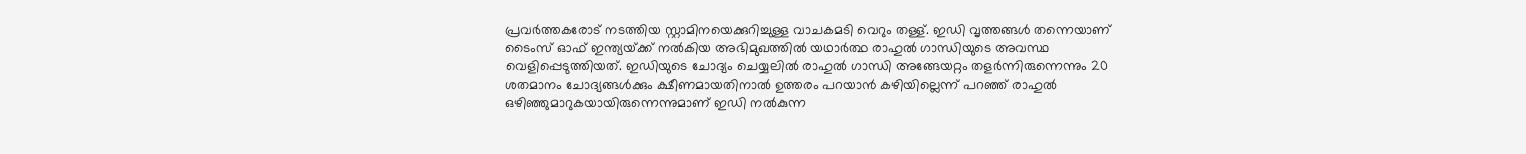പ്രവര്‍ത്തകരോട് നടത്തിയ സ്റ്റാമിനയെക്കുറിച്ചുള്ള വാചകമടി വെറും തള്ള്. ഇഡി വൃത്തങ്ങള്‍ തന്നെയാണ് ടൈംസ് ഓഫ് ഇന്ത്യയ്‌ക്ക് നല്‍കിയ അഭിമുഖത്തില്‍ യഥാര്‍ത്ഥ രാഹുല്‍ ഗാന്ധിയുടെ അവസ്ഥ വെളിപ്പെടുത്തിയത്. ഇഡിയുടെ ചോദ്യം ചെയ്യലില്‍ രാഹുല്‍ ഗാന്ധി അങ്ങേയറ്റം തളര്‍ന്നിരുന്നെന്നും 20 ശതമാനം ചോദ്യങ്ങള്‍ക്കും ക്ഷീണമായതിനാല്‍ ഉത്തരം പറയാന്‍ കഴിയില്ലെന്ന് പറഞ്ഞ് രാഹുല്‍ ഒഴിഞ്ഞുമാറുകയായിരുന്നെന്നുമാണ് ഇഡി നല്‍കുന്ന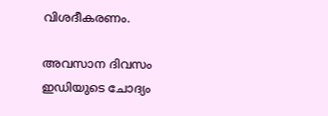വിശദീകരണം.

അവസാന ദിവസം ഇഡിയുടെ ചോദ്യം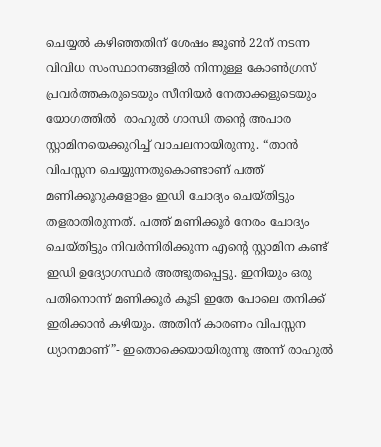ചെയ്യല്‍ കഴിഞ്ഞതിന് ശേഷം ജൂണ്‍ 22ന് നടന്ന വിവിധ സംസ്ഥാനങ്ങളില്‍ നിന്നുള്ള കോണ്‍ഗ്രസ് പ്രവര്‍ത്തകരുടെയും സീനിയര്‍ നേതാക്കളുടെയും യോഗത്തില്‍  രാഹുല്‍ ഗാന്ധി തന്റെ അപാര  സ്റ്റാമിനയെക്കുറിച്ച് വാചലനായിരുന്നു. “താന്‍ വിപസ്സന ചെയ്യുന്നതുകൊണ്ടാണ് പത്ത് മണിക്കൂറുകളോളം ഇഡി ചോദ്യം ചെയ്തിട്ടും തളരാതിരുന്നത്. പത്ത് മണിക്കൂര്‍ നേരം ചോദ്യം ചെയ്തിട്ടും നിവര്‍ന്നിരിക്കുന്ന എന്റെ സ്റ്റാമിന കണ്ട് ഇഡി ഉദ്യോഗസ്ഥര്‍ അത്ഭുതപ്പെട്ടു. ഇനിയും ഒരു പതിനൊന്ന് മണിക്കൂര്‍ കൂടി ഇതേ പോലെ തനിക്ക് ഇരിക്കാന്‍ കഴിയും. അതിന് കാരണം വിപസ്സന ധ്യാനമാണ്”- ഇതൊക്കെയായിരുന്നു അന്ന് രാഹുല്‍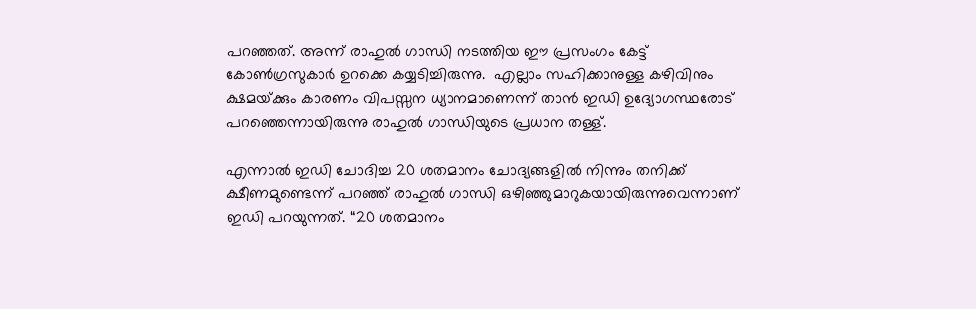പറഞ്ഞത്. അന്ന് രാഹുല്‍ ഗാന്ധി നടത്തിയ ഈ പ്രസംഗം കേട്ട് കോണ്‍ഗ്രസുകാര്‍ ഉറക്കെ കയ്യടിച്ചിരുന്നു.  എല്ലാം സഹിക്കാനുള്ള കഴിവിനും ക്ഷമയ്‌ക്കും കാരണം വിപസ്സന ധ്യാനമാണെന്ന് താന്‍ ഇഡി ഉദ്യോഗസ്ഥരോട് പറഞ്ഞെന്നായിരുന്നു രാഹുല്‍ ഗാന്ധിയുടെ പ്രധാന തള്ള്.

എന്നാല്‍ ഇഡി ചോദിച്ച 20 ശതമാനം ചോദ്യങ്ങളില്‍ നിന്നും തനിക്ക് ക്ഷീണമുണ്ടെന്ന് പറഞ്ഞ് രാഹുല്‍ ഗാന്ധി ഒഴിഞ്ഞുമാറുകയായിരുന്നുവെന്നാണ് ഇഡി പറയുന്നത്. “20 ശതമാനം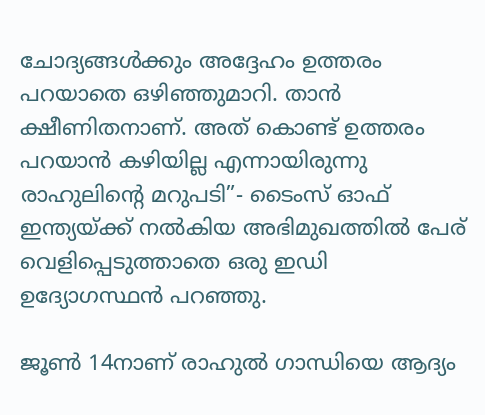ചോദ്യങ്ങള്‍ക്കും അദ്ദേഹം ഉത്തരം പറയാതെ ഒഴിഞ്ഞുമാറി. താന്‍ ക്ഷീണിതനാണ്. അത് കൊണ്ട് ഉത്തരം പറയാന്‍ കഴിയില്ല എന്നായിരുന്നു രാഹുലിന്റെ മറുപടി”- ടൈംസ് ഓഫ് ഇന്ത്യയ്‌ക്ക് നല്‍കിയ അഭിമുഖത്തില്‍ പേര് വെളിപ്പെടുത്താതെ ഒരു ഇഡി ഉദ്യോഗസ്ഥന്‍ പറഞ്ഞു.

ജൂണ്‍ 14നാണ് രാഹുല്‍ ഗാന്ധിയെ ആദ്യം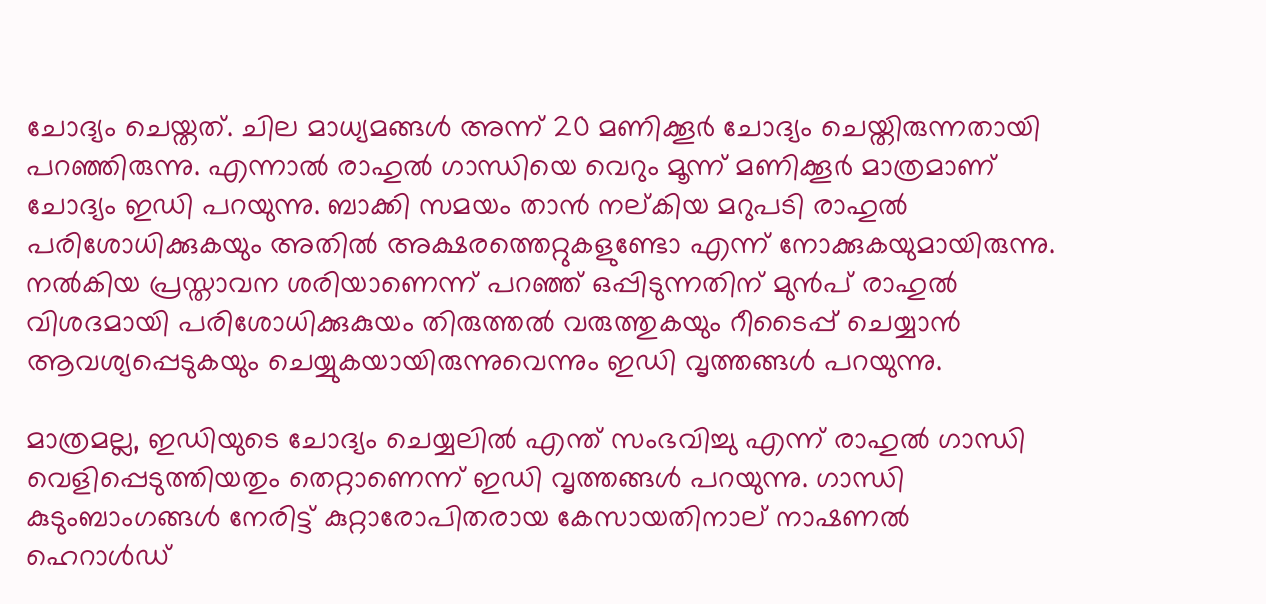ചോദ്യം ചെയ്തത്. ചില മാധ്യമങ്ങള്‍ അന്ന് 20 മണിക്കൂര്‍ ചോദ്യം ചെയ്തിരുന്നതായി പറഞ്ഞിരുന്നു. എന്നാല്‍ രാഹുല്‍ ഗാന്ധിയെ വെറും മൂന്ന് മണിക്കൂര്‍ മാത്രമാണ് ചോദ്യം ഇഡി പറയുന്നു. ബാക്കി സമയം താന്‍ നല്കിയ മറുപടി രാഹുല്‍ പരിശോധിക്കുകയും അതില്‍ അക്ഷരത്തെറ്റുകളുണ്ടോ എന്ന് നോക്കുകയുമായിരുന്നു. നല്‍കിയ പ്രസ്താവന ശരിയാണെന്ന് പറഞ്ഞ് ഒപ്പിടുന്നതിന് മുന്‍പ് രാഹുല്‍ വിശദമായി പരിശോധിക്കുകുയം തിരുത്തല്‍ വരുത്തുകയും റീടൈപ്പ് ചെയ്യാന്‍ ആവശ്യപ്പെടുകയും ചെയ്യുകയായിരുന്നുവെന്നും ഇഡി വൃത്തങ്ങള്‍ പറയുന്നു.

മാത്രമല്ല, ഇഡിയുടെ ചോദ്യം ചെയ്യലില്‍ എന്ത് സംഭവിച്ചു എന്ന് രാഹുല്‍ ഗാന്ധി വെളിപ്പെടുത്തിയതും തെറ്റാണെന്ന് ഇഡി വൃത്തങ്ങള്‍ പറയുന്നു. ഗാന്ധി കുടുംബാംഗങ്ങള്‍ നേരിട്ട് കുറ്റാരോപിതരായ കേസായതിനാല‍് നാഷണല്‍ ഹെറാള്‍ഡ്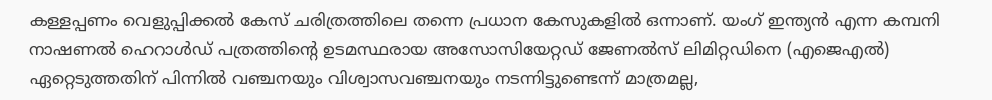കള്ളപ്പണം വെളുപ്പിക്കല്‍ കേസ് ചരിത്രത്തിലെ തന്നെ പ്രധാന കേസുകളില്‍ ഒന്നാണ്. യംഗ് ഇന്ത്യന്‍ എന്ന കമ്പനി നാഷണല്‍ ഹെറാള്‍ഡ് പത്രത്തിന്റെ ഉടമസ്ഥരായ അസോസിയേറ്റഡ് ജേണല്‍സ് ലിമിറ്റഡിനെ (എജെഎല്‍) ഏറ്റെടുത്തതിന് പിന്നില്‍ വഞ്ചനയും വിശ്വാസവഞ്ചനയും നടന്നിട്ടുണ്ടെന്ന് മാത്രമല്ല,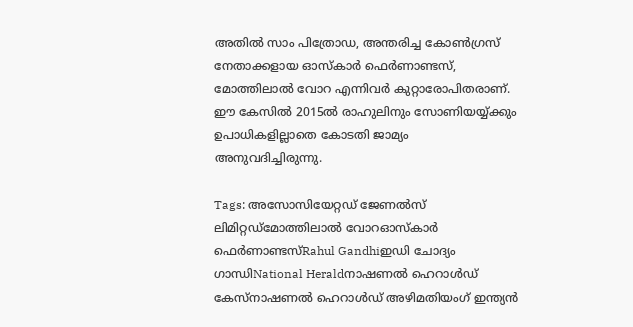അതില്‍ സാം പിത്രോഡ, അന്തരിച്ച കോണ്‍ഗ്രസ് നേതാക്കളായ ഓസ്കാര്‍ ഫെര്‍ണാണ്ടസ്, മോത്തിലാല്‍ വോറ എന്നിവര്‍ കുറ്റാരോപിതരാണ്. ഈ കേസില്‍ 2015ല്‍ രാഹുലിനും സോണിയയ്യ്‌ക്കും ഉപാധികളില്ലാതെ കോടതി ജാമ്യം അനുവദിച്ചിരുന്നു.

Tags: അസോസിയേറ്റഡ് ജേണല്‍സ് ലിമിറ്റഡ്മോത്തിലാല്‍ വോറഓസ്കാര്‍ ഫെര്‍ണാണ്ടസ്Rahul Gandhiഇഡി ചോദ്യം ഗാന്ധിNational Heraldനാഷണല്‍ ഹെറാള്‍ഡ് കേസ്നാഷണല്‍ ഹെറാള്‍ഡ് അഴിമതിയംഗ് ഇന്ത്യന്‍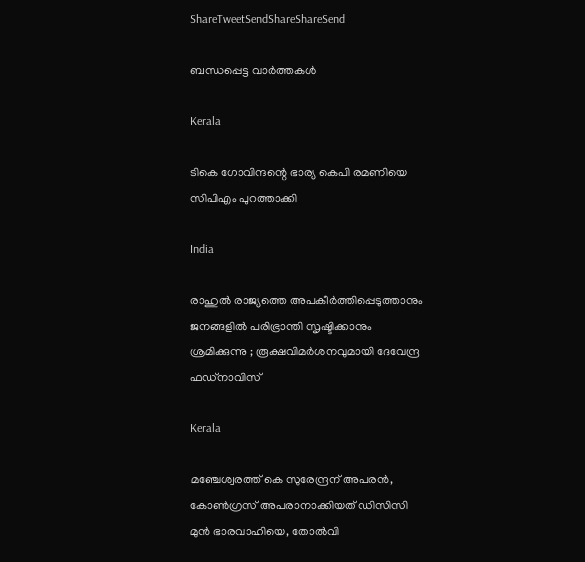ShareTweetSendShareShareSend

ബന്ധപ്പെട്ട വാര്‍ത്തകള്‍

Kerala

ടികെ ഗോവിന്ദന്റെ ഭാര്യ കെപി രമണിയെ സിപിഎം പുറത്താക്കി

India

രാഹുൽ രാജ്യത്തെ അപകീർത്തിപ്പെടുത്താനും ജനങ്ങളിൽ പരിഭ്രാന്തി സൃഷ്ടിക്കാനും ശ്രമിക്കുന്നു ; രൂക്ഷവിമർശനവുമായി ദേവേന്ദ്ര ഫഡ്‌നാവിസ്

Kerala

മഞ്ചേശ്വരത്ത് കെ സുരേന്ദ്രന് അപരന്‍, കോണ്‍ഗ്രസ് അപരാനാക്കിയത് ഡിസിസി മുന്‍ ഭാരവാഹിയെ, തോല്‍വി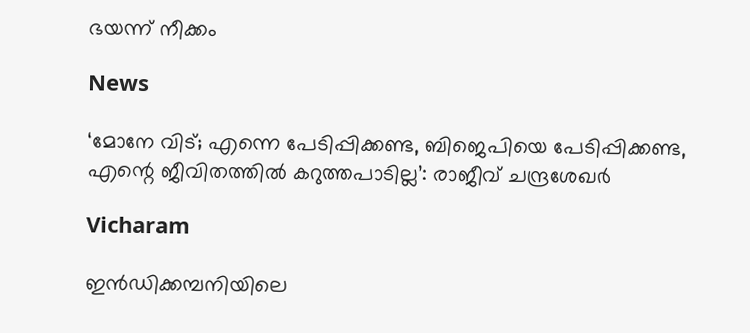ഭയന്ന് നീക്കം

News

‘മോനേ വിട്; എന്നെ പേടിപ്പിക്കണ്ട, ബിജെപിയെ പേടിപ്പിക്കണ്ട, എന്റെ ജീവിതത്തിൽ കറുത്തപാടില്ല’: രാജീവ് ചന്ദ്രശേഖർ

Vicharam

ഇന്‍ഡിക്കമ്പനിയിലെ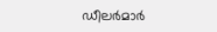ഡീലര്‍മാര്‍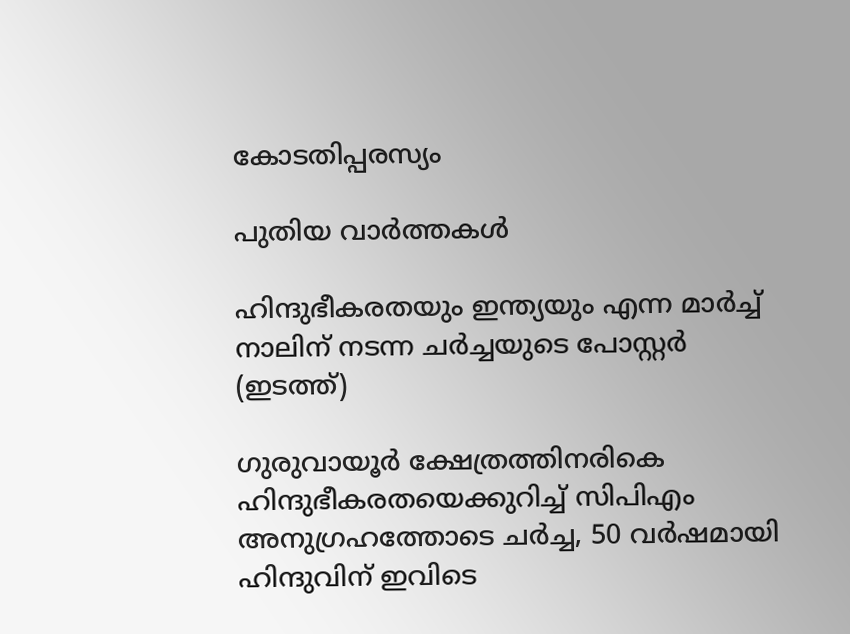കോടതിപ്പരസ്യം

പുതിയ വാര്‍ത്തകള്‍

ഹിന്ദുഭീകരതയും ഇന്ത്യയും എന്ന മാര്‍ച്ച് നാലിന് നടന്ന ചര്‍ച്ചയുടെ പോസ്റ്റര്‍ (ഇടത്ത്)

ഗുരുവായൂര്‍ ക്ഷേത്രത്തിനരികെ ഹിന്ദുഭീകരതയെക്കുറിച്ച് സിപിഎം അനുഗ്രഹത്തോടെ ചര്‍ച്ച, 50 വര്‍ഷമായി ഹിന്ദുവിന് ഇവിടെ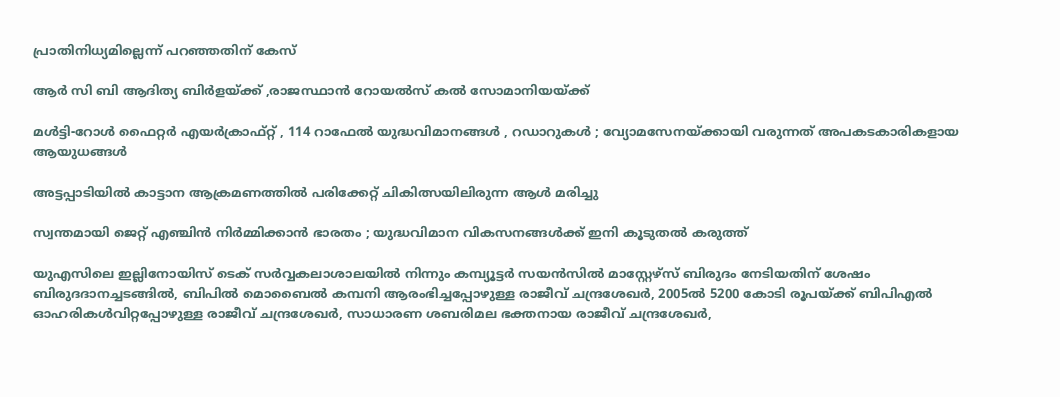പ്രാതിനിധ്യമില്ലെന്ന് പറഞ്ഞതിന് കേസ്

ആര്‍ സി ബി ആദിത്യ ബിര്‍ളയ്‌ക്ക് ,രാജസ്ഥാന്‍ റോയല്‍സ് കല്‍ സോമാനിയയ്‌ക്ക്

മൾട്ടി-റോൾ ഫൈറ്റർ എയർക്രാഫ്റ്റ് , 114 റാഫേൽ യുദ്ധവിമാനങ്ങൾ , റഡാറുകൾ ; വ്യോമസേനയ്‌ക്കായി വരുന്നത് അപകടകാരികളായ ആയുധങ്ങൾ

അട്ടപ്പാടിയില്‍ കാട്ടാന ആക്രമണത്തില്‍ പരിക്കേറ്റ് ചികിത്സയിലിരുന്ന ആള്‍ മരിച്ചു

സ്വന്തമായി ജെറ്റ് എഞ്ചിൻ നിർമ്മിക്കാൻ ഭാരതം ; യുദ്ധവിമാന വികസനങ്ങൾക്ക് ഇനി കൂടുതൽ കരുത്ത്

യുഎസിലെ ഇല്ലിനോയിസ് ടെക് സര്‍വ്വകലാശാലയില്‍ നിന്നും കമ്പ്യൂട്ടര്‍ സയന്‍സില്‍ മാസ്റ്റേഴ്സ് ബിരുദം നേടിയതിന് ശേഷം ബിരുദദാനച്ചടങ്ങില്‍, ബിപില്‍ മൊബൈല്‍ കമ്പനി ആരംഭിച്ചപ്പോഴുള്ള രാജീവ് ചന്ദ്രശേഖര്‍, 2005ല്‍ 5200 കോടി രൂപയ്ക്ക് ബിപിഎല്‍ ഓഹരികള്‍വിറ്റപ്പോഴുള്ള രാജീവ് ചന്ദ്രശേഖര്‍, സാധാരണ ശബരിമല ഭക്തനായ രാജീവ് ചന്ദ്രശേഖര്‍,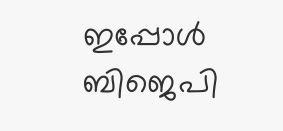ഇപ്പോള്‍ ബിജെപി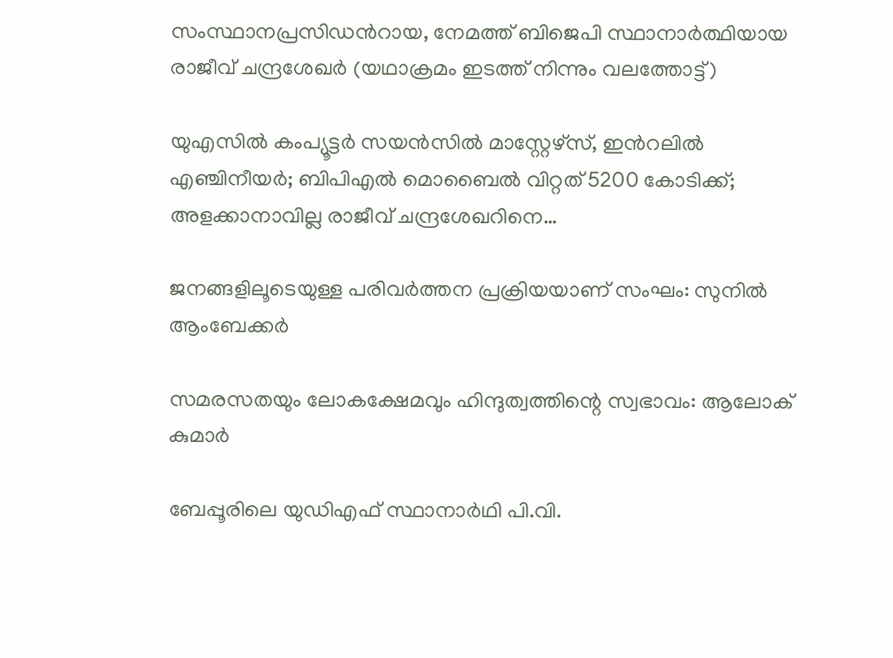സംസ്ഥാനപ്രസിഡന്‍റായ, നേമത്ത് ബിജെപി സ്ഥാനാര്‍ത്ഥിയായ രാജീവ് ചന്ദ്രശേഖര്‍ (യഥാക്രമം ഇടത്ത് നിന്നും വലത്തോട്ട്)

യുഎസില്‍ കംപ്യൂട്ടര്‍ സയന്‍സില്‍ മാസ്റ്റേഴ്സ്, ഇന്‍റലില്‍ എഞ്ചിനീയര്‍; ബിപിഎല്‍ മൊബൈല്‍ വിറ്റത് 5200 കോടിക്ക്; അളക്കാനാവില്ല രാജീവ് ചന്ദ്രശേഖറിനെ…

ജനങ്ങളിലൂടെയുള്ള പരിവര്‍ത്തന പ്രക്രിയയാണ് സംഘം: സുനില്‍ ആംബേക്കര്‍

സമരസതയും ലോകക്ഷേമവും ഹിന്ദുത്വത്തിന്റെ സ്വഭാവം: ആലോക് കുമാര്‍

ബേപ്പൂരിലെ യുഡിഎഫ് സ്ഥാനാര്‍ഥി പി.വി.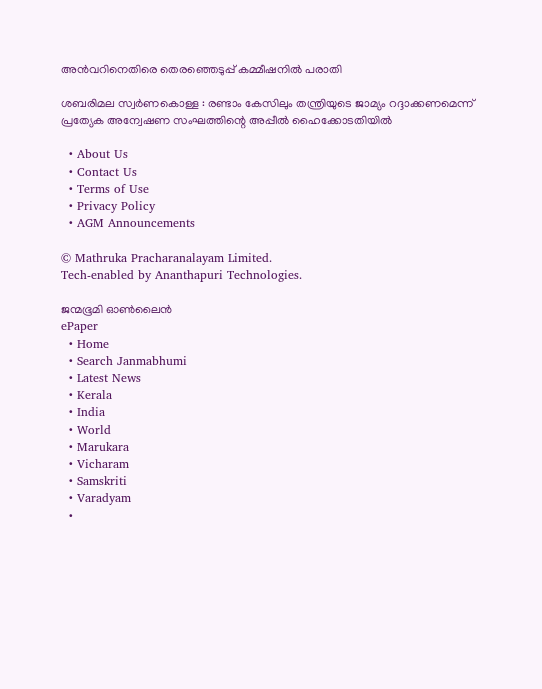അന്‍വറിനെതിരെ തെരഞ്ഞെടുപ്പ് കമ്മീഷനില്‍ പരാതി

ശബരിമല സ്വര്‍ണകൊള്ള : രണ്ടാം കേസിലും തന്ത്രിയുടെ ജാമ്യം റദ്ദാക്കണമെന്ന് പ്രത്യേക അന്വേഷണ സംഘത്തിന്റെ അപ്പീല്‍ ഹൈക്കോടതിയില്‍

  • About Us
  • Contact Us
  • Terms of Use
  • Privacy Policy
  • AGM Announcements

© Mathruka Pracharanalayam Limited.
Tech-enabled by Ananthapuri Technologies.

ജന്മഭൂമി ഓണ്‍ലൈന്‍
ePaper
  • Home
  • Search Janmabhumi
  • Latest News
  • Kerala
  • India
  • World
  • Marukara
  • Vicharam
  • Samskriti
  • Varadyam
  •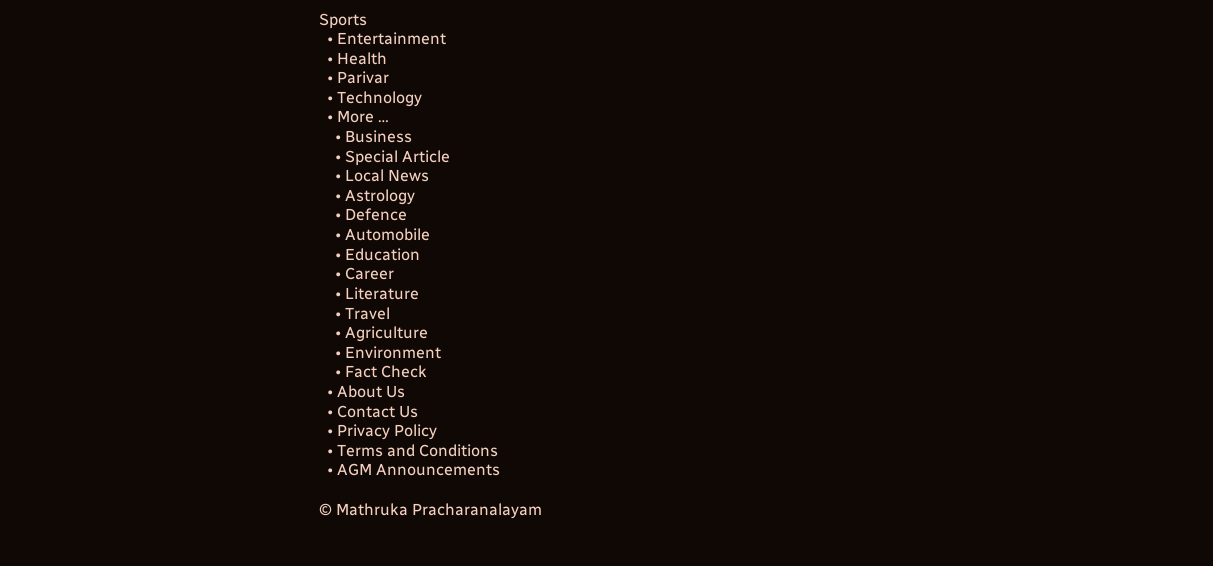Sports
  • Entertainment
  • Health
  • Parivar
  • Technology
  • More …
    • Business
    • Special Article
    • Local News
    • Astrology
    • Defence
    • Automobile
    • Education
    • Career
    • Literature
    • Travel
    • Agriculture
    • Environment
    • Fact Check
  • About Us
  • Contact Us
  • Privacy Policy
  • Terms and Conditions
  • AGM Announcements

© Mathruka Pracharanalayam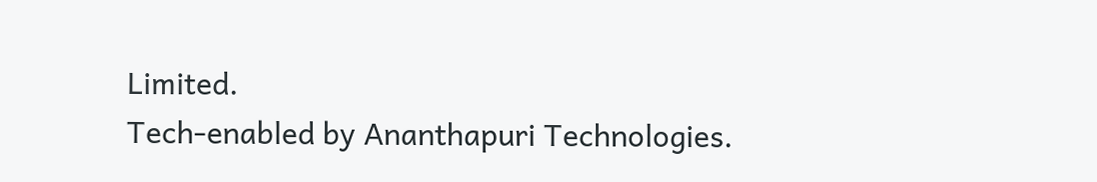Limited.
Tech-enabled by Ananthapuri Technologies.